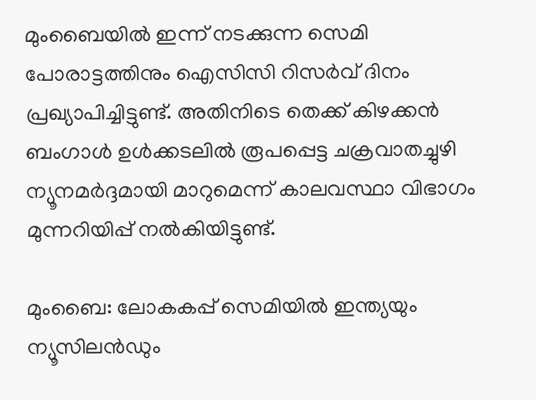മുംബൈയില്‍ ഇന്ന് നടക്കുന്ന സെമി പോരാട്ടത്തിനും ഐസിസി റിസര്‍വ് ദിനം പ്രഖ്യാപിച്ചിട്ടുണ്ട്. അതിനിടെ തെക്ക് കിഴക്കന്‍ ബംഗാള്‍ ഉള്‍ക്കടലില്‍ രൂപപ്പെട്ട ചക്രവാതച്ചുഴി ന്യൂനമര്‍ദ്ദമായി മാറുമെന്ന് കാലവസ്ഥാ വിഭാഗം മുന്നറിയിപ്പ് നല്‍കിയിട്ടുണ്ട്.

മുംബൈ: ലോകകപ്പ് സെമിയില്‍ ഇന്ത്യയും ന്യൂസിലന്‍ഡും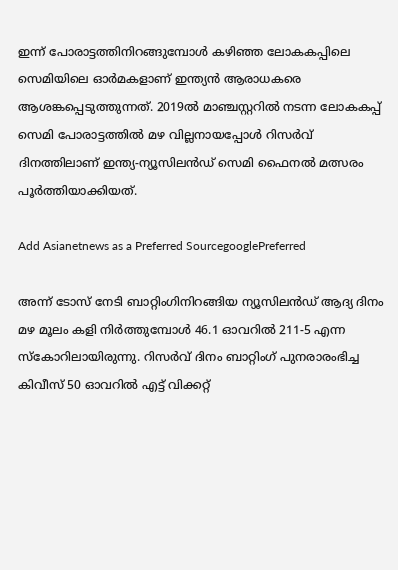ഇന്ന് പോരാട്ടത്തിനിറങ്ങുമ്പോള്‍ കഴിഞ്ഞ ലോകകപ്പിലെ സെമിയിലെ ഓര്‍മകളാണ് ഇന്ത്യന്‍ ആരാധകരെ ആശങ്കപ്പെടുത്തുന്നത്. 2019ല്‍ മാഞ്ചസ്റ്ററില്‍ നടന്ന ലോകകപ്പ് സെമി പോരാട്ടത്തില്‍ മഴ വില്ലനായപ്പോള്‍ റിസര്‍വ് ദിനത്തിലാണ് ഇന്ത്യ-ന്യൂസിലന്‍ഡ് സെമി ഫൈനല്‍ മത്സരം പൂര്‍ത്തിയാക്കിയത്.

Add Asianetnews as a Preferred SourcegooglePreferred

അന്ന് ടോസ് നേടി ബാറ്റിംഗിനിറങ്ങിയ ന്യൂസിലന്‍ഡ് ആദ്യ ദിനം മഴ മൂലം കളി നിര്‍ത്തുമ്പോള്‍ 46.1 ഓവറില്‍ 211-5 എന്ന സ്കോറിലായിരുന്നു. റിസര്‍വ് ദിനം ബാറ്റിംഗ് പുനരാരംഭിച്ച കിവീസ് 50 ഓവറില്‍ എട്ട് വിക്കറ്റ്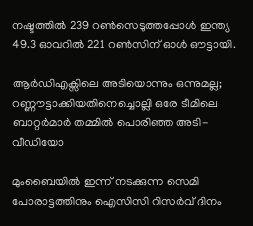നഷ്ടത്തില്‍ 239 റണ്‍സെടുത്തപ്പോള്‍ ഇന്ത്യ 49.3 ഓവറില്‍ 221 റണ്‍സിന് ഓള്‍ ഔട്ടായി.

ആർഡിഎക്സിലെ അടിയൊന്നും ഒന്നുമല്ല; റണ്ണൗട്ടാക്കിയതിനെച്ചൊല്ലി ഒരേ ടീമിലെ ബാറ്റർമാർ തമ്മിൽ പൊരിഞ്ഞ അടി-വീഡിയോ

മുംബൈയില്‍ ഇന്ന് നടക്കുന്ന സെമി പോരാട്ടത്തിനും ഐസിസി റിസര്‍വ് ദിനം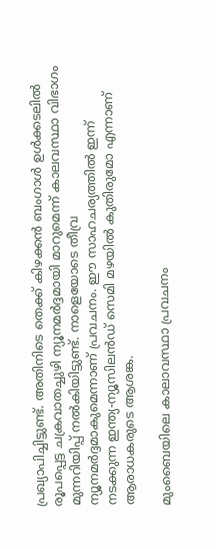പ്രഖ്യാപിച്ചിട്ടുണ്ട്. അതിനിടെ തെക്ക് കിഴക്കന്‍ ബംഗാള്‍ ഉള്‍ക്കടലില്‍ രൂപപ്പെട്ട ചക്രവാതച്ചുഴി ന്യൂനമര്‍ദ്ദമായി മാറുമെന്ന് കാലവസ്ഥാ വിഭാഗം മുന്നറിയിപ്പ് നല്‍കിയിട്ടുണ്ട്. നാളെയോടെ തീവ്ര ന്യൂനമര്‍ദ്ദമാകുമെന്നാണ് പ്രവചനം. ഈ സാഹചര്യത്തില്‍ ഇന്ന് നടക്കുന്ന ഇന്ത്യ-ന്യൂസിലന്‍ഡ് സെമി മഴയില്‍ കുതിരുമോ എന്നാണ് ആരാധകരുടെ ആശങ്ക.

മുംബൈയിലെ കാലാവസ്ഥാ പ്രവചനം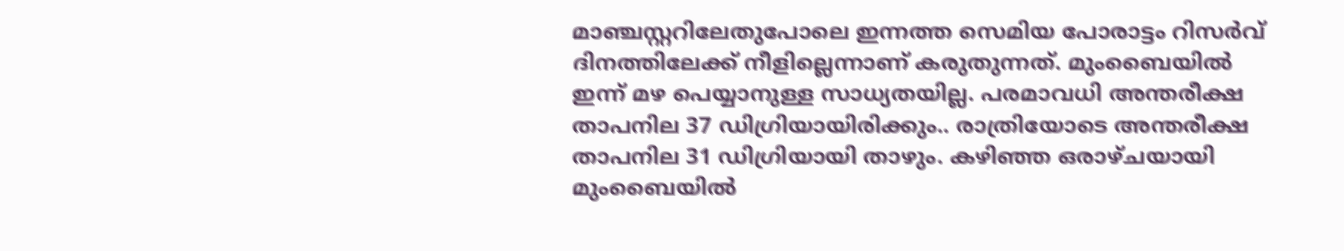മാഞ്ചസ്റ്ററിലേതുപോലെ ഇന്നത്ത സെമിയ പോരാട്ടം റിസര്‍വ് ദിനത്തിലേക്ക് നീളില്ലെന്നാണ് കരുതുന്നത്. മുംബൈയില്‍ ഇന്ന് മഴ പെയ്യാനുള്ള സാധ്യതയില്ല. പരമാവധി അന്തരീക്ഷ താപനില 37 ഡിഗ്രിയായിരിക്കും.. രാത്രിയോടെ അന്തരീക്ഷ താപനില 31 ഡിഗ്രിയായി താഴും. കഴിഞ്ഞ ഒരാഴ്ചയായി മുംബൈയില്‍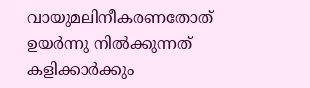വായുമലിനീകരണതോത് ഉയര്‍ന്നു നില്‍ക്കുന്നത് കളിക്കാര്‍ക്കും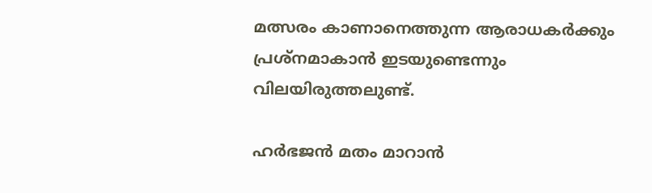മത്സരം കാണാനെത്തുന്ന ആരാധകര്‍ക്കും പ്രശ്നമാകാന്‍ ഇടയുണ്ടെന്നും വിലയിരുത്തലുണ്ട്.

ഹർഭജൻ മതം മാറാൻ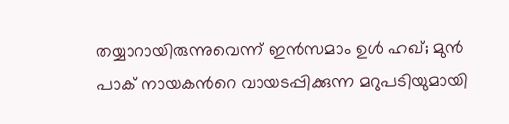തയ്യാറായിരുന്നുവെന്ന് ഇൻസമാം ഉൾ ഹഖ്; മുൻ പാക് നായകന്‍റെ വായടപ്പിക്കുന്ന മറുപടിയുമായി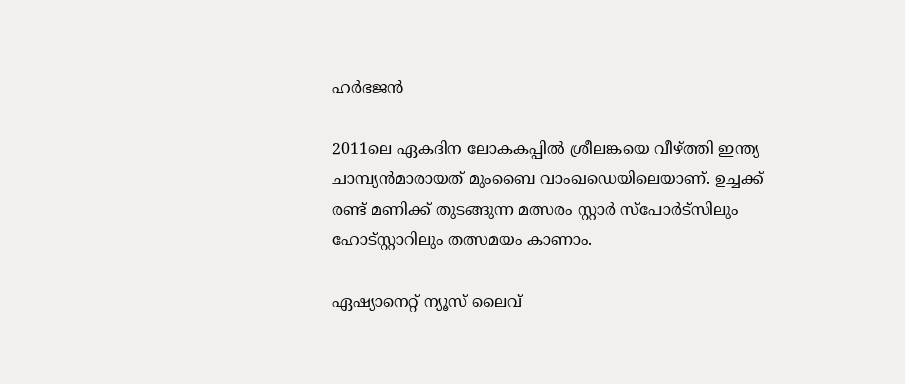ഹർഭജന്‍

2011ലെ ഏകദിന ലോകകപ്പില്‍ ശ്രീലങ്കയെ വീഴ്ത്തി ഇന്ത്യ ചാമ്പ്യന്‍മാരായത് മുംബൈ വാംഖഡെയിലെയാണ്. ഉച്ചക്ക് രണ്ട് മണിക്ക് തുടങ്ങുന്ന മത്സരം സ്റ്റാര്‍ സ്പോര്‍ട്സിലും ഹോട്സ്റ്റാറിലും തത്സമയം കാണാം.

ഏഷ്യാനെറ്റ് ന്യൂസ് ലൈവ്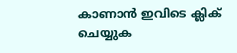കാണാന്‍ ഇവിടെ ക്ലിക് ചെയ്യുക